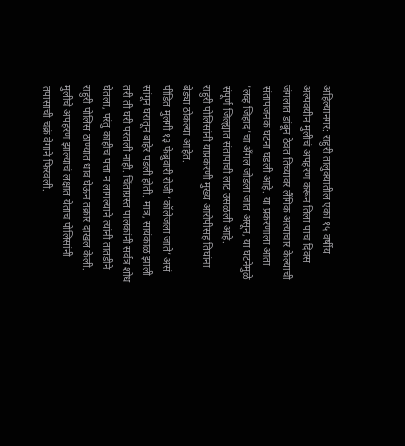अहिल्यानगर: राहुरी तालुक्यातील एका १५ वर्षीय अल्पवयीन मुलीचं अपहरण करून तिला पाच दिवस जंगलात डांबून ठेवत तिच्यावर लैंगिक अत्याचार केल्याची संतापजनक घटना घडली आहे. या प्रकरणाला आता 'लव्ह जिहाद'चा अँगल जोडला जात असून, या घटनेमुळे संपूर्ण जिल्ह्यात संतापाची लाट उसळली आहे.
राहुरी पोलिसांनी याप्रकरणी मुख्य आरोपीसह तिघांना बेड्या ठोकल्या आहेत.
पीडित मुलगी १३ फेब्रुवारी रोजी ‘कॉलेजला जाते’ असं सांगून घरातून बाहेर पडली होती. मात्र, सायंकाळ झाली तरी ती घरी परतली नाही. चिंताग्रस्त पालकांनी सर्वत्र शोध घेतला, परंतु काहीच पत्ता न लागल्याने त्यांनी तातडीने राहुरी पोलिस ठाण्यात धाव घेऊन तक्रार दाखल केली. मुलीचे अपहरण झाल्याचं लक्षात येताच पोलिसांनी तपासाची चक्रं वेगाने फिरवली.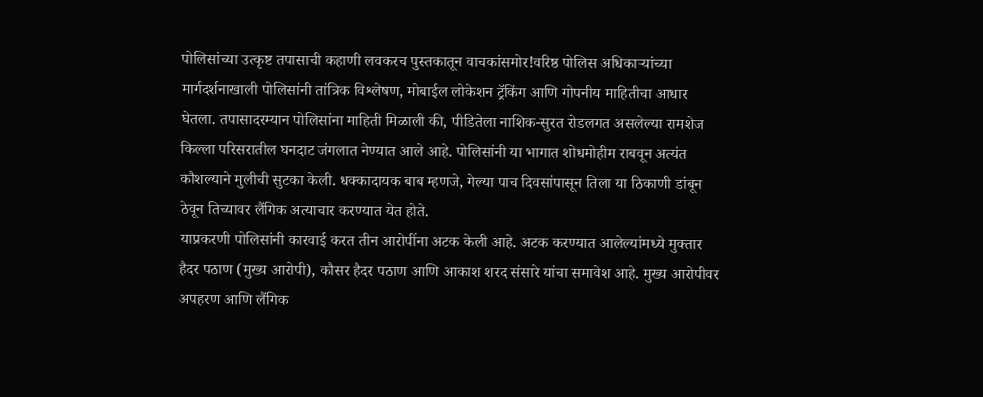पोलिसांच्या उत्कृष्ट तपासाची कहाणी लवकरच पुस्तकातून वाचकांसमोर!वरिष्ठ पोलिस अधिकाऱ्यांच्या मार्गदर्शनाखाली पोलिसांनी तांत्रिक विश्लेषण, मोबाईल लोकेशन ट्रॅकिंग आणि गोपनीय माहितीचा आधार घेतला. तपासादरम्यान पोलिसांना माहिती मिळाली की, पीडितेला नाशिक-सुरत रोडलगत असलेल्या रामशेज किल्ला परिसरातील घनदाट जंगलात नेण्यात आले आहे. पोलिसांनी या भागात शोधमोहीम राबवून अत्यंत कौशल्याने मुलीची सुटका केली. धक्कादायक बाब म्हणजे, गेल्या पाच दिवसांपासून तिला या ठिकाणी डांबून ठेवून तिच्यावर लैंगिक अत्याचार करण्यात येत होते.
याप्रकरणी पोलिसांनी कारवाई करत तीन आरोपींना अटक केली आहे. अटक करण्यात आलेल्यांमध्ये मुक्तार हैदर पठाण (मुख्य आरोपी), कौसर हैदर पठाण आणि आकाश शरद संसारे यांचा समावेश आहे. मुख्य आरोपीवर अपहरण आणि लैंगिक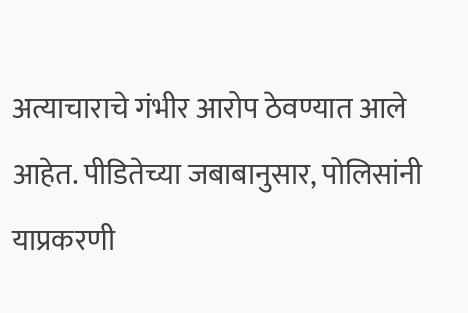अत्याचाराचे गंभीर आरोप ठेवण्यात आले आहेत. पीडितेच्या जबाबानुसार, पोलिसांनी याप्रकरणी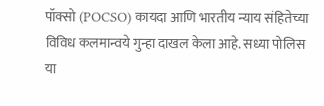पॉक्सो (POCSO) कायदा आणि भारतीय न्याय संहितेच्या विविध कलमान्वये गुन्हा दाखल केला आहे. सध्या पोलिस या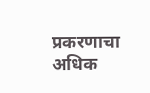प्रकरणाचा अधिक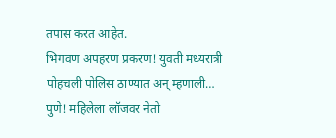तपास करत आहेत.
भिगवण अपहरण प्रकरण! युवती मध्यरात्री पोहचली पोलिस ठाण्यात अन् म्हणाली…
पुणे! महिलेला लॉजवर नेतो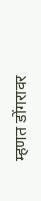म्हणत डोंगरावर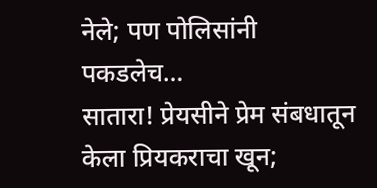नेले; पण पोलिसांनी पकडलेच…
सातारा! प्रेयसीने प्रेम संबधातून केला प्रियकराचा खून;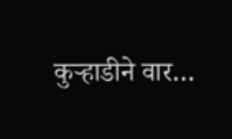कुऱ्हाडीने वार…